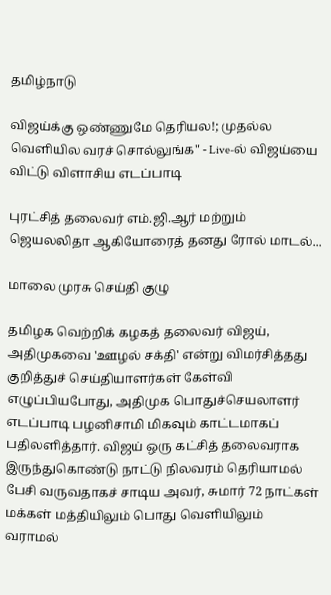தமிழ்நாடு

விஜய்க்கு ஒண்ணுமே தெரியல!; முதல்ல வெளியில வரச் சொல்லுங்க" - Live-ல் விஜய்யை விட்டு விளாசிய எடப்பாடி

புரட்சித் தலைவர் எம்.ஜி.ஆர் மற்றும் ஜெயலலிதா ஆகியோரைத் தனது ரோல் மாடல்...

மாலை முரசு செய்தி குழு

தமிழக வெற்றிக் கழகத் தலைவர் விஜய், அதிமுகவை 'ஊழல் சக்தி' என்று விமர்சித்தது குறித்துச் செய்தியாளர்கள் கேள்வி எழுப்பியபோது, அதிமுக பொதுச்செயலாளர் எடப்பாடி பழனிசாமி மிகவும் காட்டமாகப் பதிலளித்தார். விஜய் ஒரு கட்சித் தலைவராக இருந்துகொண்டு நாட்டு நிலவரம் தெரியாமல் பேசி வருவதாகச் சாடிய அவர், சுமார் 72 நாட்கள் மக்கள் மத்தியிலும் பொது வெளியிலும் வராமல்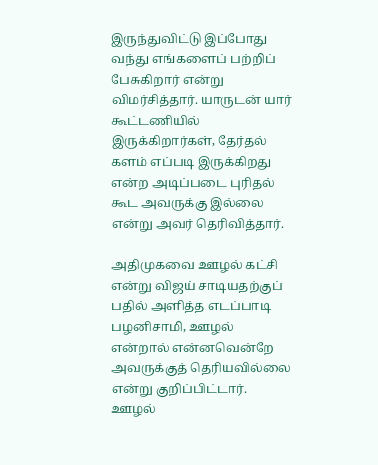இருந்துவிட்டு இப்போது வந்து எங்களைப் பற்றிப் பேசுகிறார் என்று விமர்சித்தார். யாருடன் யார் கூட்டணியில் இருக்கிறார்கள், தேர்தல் களம் எப்படி இருக்கிறது என்ற அடிப்படை புரிதல் கூட அவருக்கு இல்லை என்று அவர் தெரிவித்தார்.

அதிமுகவை ஊழல் கட்சி என்று விஜய் சாடியதற்குப் பதில் அளித்த எடப்பாடி பழனிசாமி, ஊழல் என்றால் என்னவென்றே அவருக்குத் தெரியவில்லை என்று குறிப்பிட்டார். ஊழல்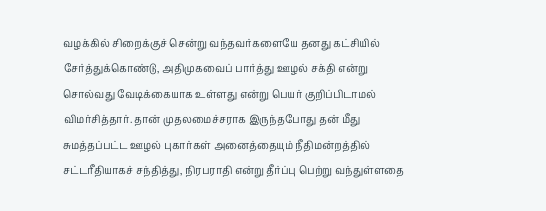வழக்கில் சிறைக்குச் சென்று வந்தவர்களையே தனது கட்சியில் சேர்த்துக்கொண்டு, அதிமுகவைப் பார்த்து ஊழல் சக்தி என்று சொல்வது வேடிக்கையாக உள்ளது என்று பெயர் குறிப்பிடாமல் விமர்சித்தார். தான் முதலமைச்சராக இருந்தபோது தன் மீது சுமத்தப்பட்ட ஊழல் புகார்கள் அனைத்தையும் நீதிமன்றத்தில் சட்டரீதியாகச் சந்தித்து, நிரபராதி என்று தீர்ப்பு பெற்று வந்துள்ளதை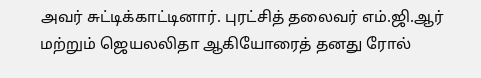அவர் சுட்டிக்காட்டினார். புரட்சித் தலைவர் எம்.ஜி.ஆர் மற்றும் ஜெயலலிதா ஆகியோரைத் தனது ரோல்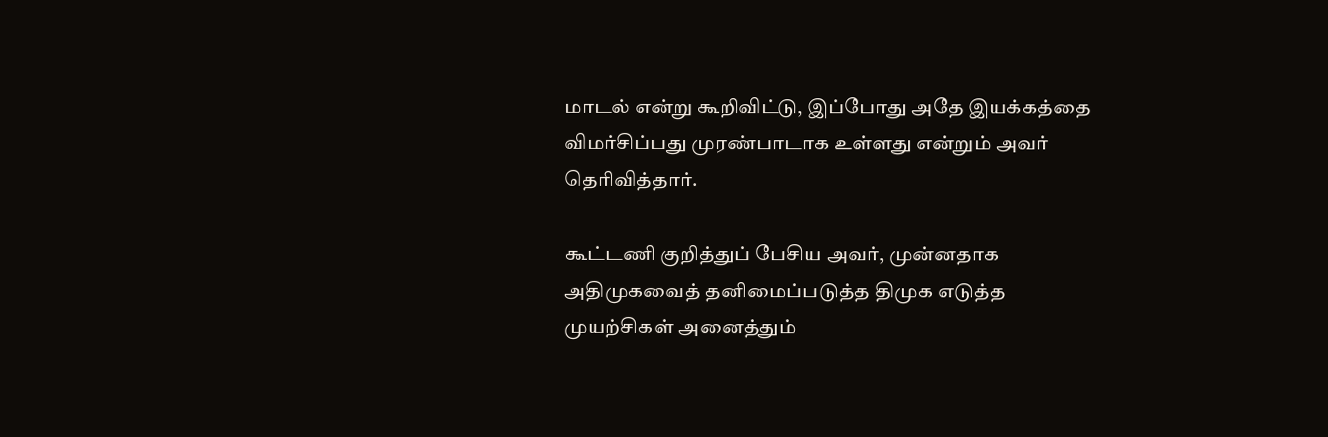மாடல் என்று கூறிவிட்டு, இப்போது அதே இயக்கத்தை விமர்சிப்பது முரண்பாடாக உள்ளது என்றும் அவர் தெரிவித்தார்.

கூட்டணி குறித்துப் பேசிய அவர், முன்னதாக அதிமுகவைத் தனிமைப்படுத்த திமுக எடுத்த முயற்சிகள் அனைத்தும்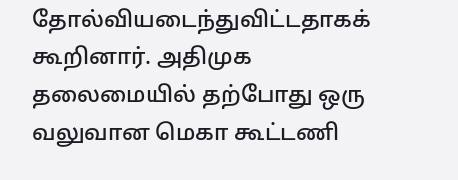தோல்வியடைந்துவிட்டதாகக் கூறினார். அதிமுக தலைமையில் தற்போது ஒரு வலுவான மெகா கூட்டணி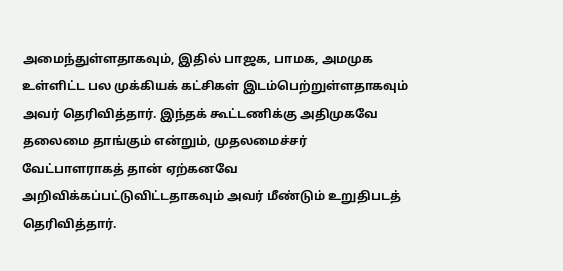அமைந்துள்ளதாகவும், இதில் பாஜக, பாமக, அமமுக உள்ளிட்ட பல முக்கியக் கட்சிகள் இடம்பெற்றுள்ளதாகவும் அவர் தெரிவித்தார். இந்தக் கூட்டணிக்கு அதிமுகவே தலைமை தாங்கும் என்றும், முதலமைச்சர் வேட்பாளராகத் தான் ஏற்கனவே அறிவிக்கப்பட்டுவிட்டதாகவும் அவர் மீண்டும் உறுதிபடத் தெரிவித்தார்.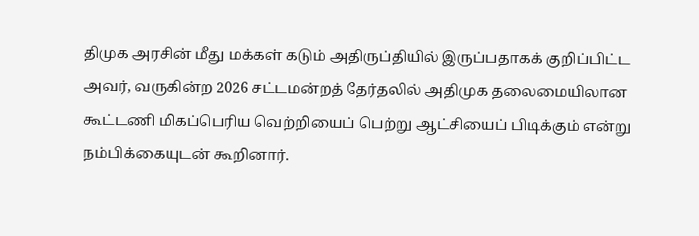திமுக அரசின் மீது மக்கள் கடும் அதிருப்தியில் இருப்பதாகக் குறிப்பிட்ட அவர், வருகின்ற 2026 சட்டமன்றத் தேர்தலில் அதிமுக தலைமையிலான கூட்டணி மிகப்பெரிய வெற்றியைப் பெற்று ஆட்சியைப் பிடிக்கும் என்று நம்பிக்கையுடன் கூறினார்.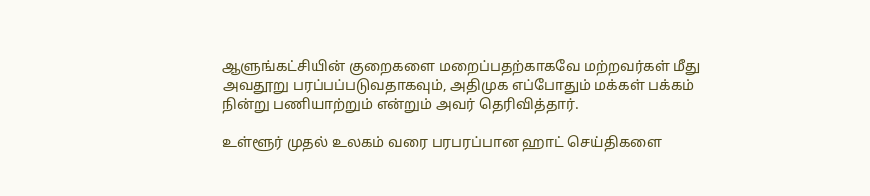ஆளுங்கட்சியின் குறைகளை மறைப்பதற்காகவே மற்றவர்கள் மீது அவதூறு பரப்பப்படுவதாகவும், அதிமுக எப்போதும் மக்கள் பக்கம் நின்று பணியாற்றும் என்றும் அவர் தெரிவித்தார்.

உள்ளூர் முதல் உலகம் வரை பரபரப்பான ஹாட் செய்திகளை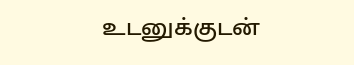உடனுக்குடன்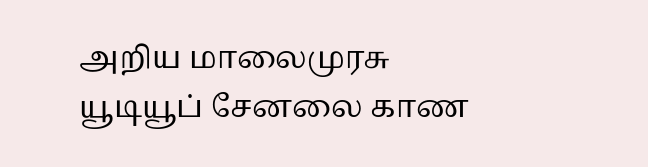அறிய மாலைமுரசு யூடியூப் சேனலை காண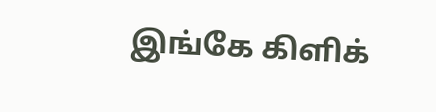இங்கே கிளிக்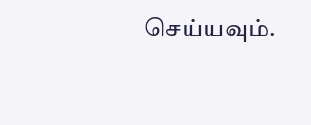செய்யவும்.